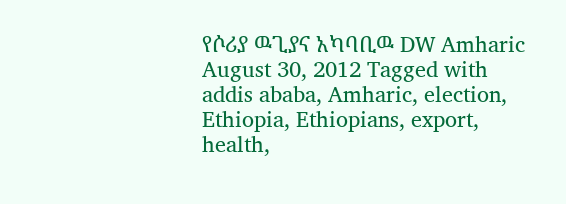የሶሪያ ዉጊያና አካባቢዉ DW Amharic August 30, 2012 Tagged with addis ababa, Amharic, election, Ethiopia, Ethiopians, export, health,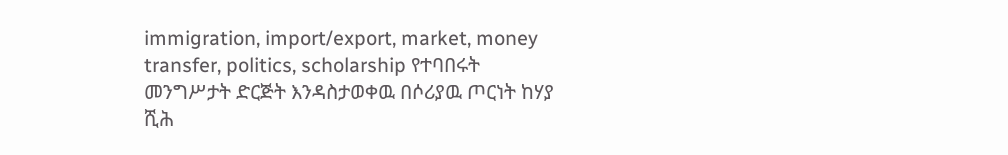immigration, import/export, market, money transfer, politics, scholarship የተባበሩት መንግሥታት ድርጅት እንዳስታወቀዉ በሶሪያዉ ጦርነት ከሃያ ሺሕ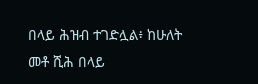በላይ ሕዝብ ተገድሏል፥ ከሁለት መቶ ሺሕ በላይ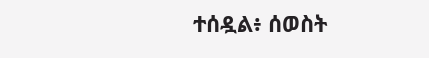ተሰዷል፥ ሰወስት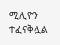ሚሊዮን ተፈናቅሏል